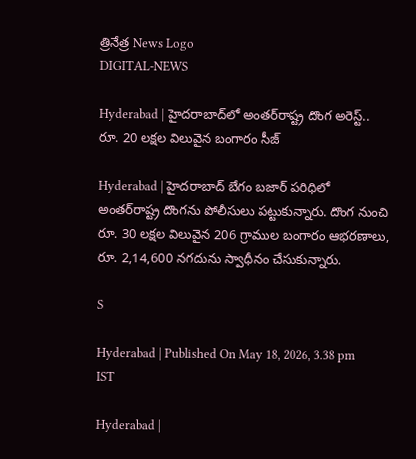త్రినేత్ర News Logo
DIGITAL-NEWS

Hyderabad | హైద‌రాబాద్‌లో అంత‌ర్‌రాష్ట్ర దొంగ అరెస్ట్.. రూ. 20 ల‌క్ష‌ల విలువైన బంగారం సీజ్

Hyderabad | హైద‌రాబాద్ బేగం బ‌జార్ ప‌రిధిలో అంత‌ర్‌రాష్ట్ర దొంగ‌ను పోలీసులు ప‌ట్టుకున్నారు. దొంగ నుంచి రూ. 30 ల‌క్ష‌ల విలువైన 206 గ్రాముల బంగారం ఆభ‌ర‌ణాలు, రూ. 2,14,600 నగదును స్వాధీనం చేసుకున్నారు.

S

Hyderabad | Published On May 18, 2026, 3.38 pm IST

Hyderabad |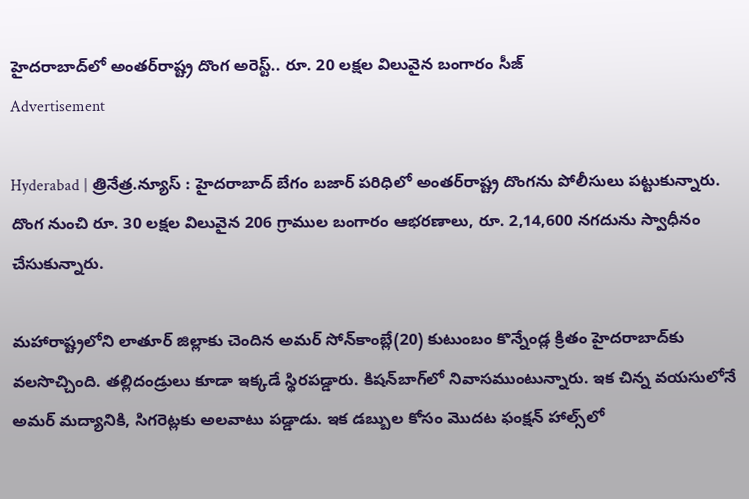హైద‌రాబాద్‌లో అంత‌ర్‌రాష్ట్ర దొంగ అరెస్ట్.. రూ. 20 ల‌క్ష‌ల విలువైన బంగారం సీజ్
Advertisement

Hyderabad | త్రినేత్ర‌.న్యూస్ : హైద‌రాబాద్ బేగం బ‌జార్ ప‌రిధిలో అంత‌ర్‌రాష్ట్ర దొంగ‌ను పోలీసులు ప‌ట్టుకున్నారు. దొంగ నుంచి రూ. 30 ల‌క్ష‌ల విలువైన 206 గ్రాముల బంగారం ఆభ‌ర‌ణాలు, రూ. 2,14,600 నగదును స్వాధీనం చేసుకున్నారు.

మ‌హారాష్ట్ర‌లోని లాతూర్ జిల్లాకు చెందిన అమ‌ర్ సోన్‌కాంబ్లే(20) కుటుంబం కొన్నేండ్ల క్రితం హైద‌రాబాద్‌కు వ‌ల‌సొచ్చింది. త‌ల్లిదండ్రులు కూడా ఇక్క‌డే స్థిర‌ప‌డ్డారు. కిష‌న్‌బాగ్‌లో నివాస‌ముంటున్నారు. ఇక చిన్న వ‌యసులోనే అమ‌ర్ మ‌ద్యానికి, సిగ‌రెట్ల‌కు అల‌వాటు ప‌డ్డాడు. ఇక డ‌బ్బుల కోసం మొద‌ట ఫంక్ష‌న్ హాల్స్‌లో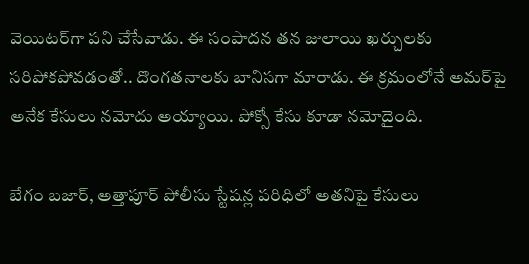వెయిట‌ర్‌గా ప‌ని చేసేవాడు. ఈ సంపాద‌న త‌న జులాయి ఖ‌ర్చుల‌కు స‌రిపోక‌పోవ‌డంతో.. దొంగ‌త‌నాల‌కు బానిస‌గా మారాడు. ఈ క్ర‌మంలోనే అమ‌ర్‌పై అనేక కేసులు న‌మోదు అయ్యాయి. పోక్సో కేసు కూడా న‌మోదైంది.

బేగం బ‌జార్, అత్తాపూర్ పోలీసు స్టేష‌న్ల ప‌రిధిలో అత‌నిపై కేసులు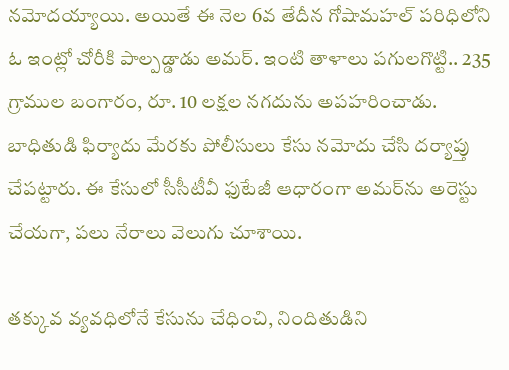న‌మోద‌య్యాయి. అయితే ఈ నెల 6వ తేదీన గోషామ‌హ‌ల్ ప‌రిధిలోని ఓ ఇంట్లో చోరీకి పాల్ప‌డ్డాడు అమ‌ర్. ఇంటి తాళాలు ప‌గుల‌గొట్టి.. 235 గ్రాముల బంగారం, రూ. 10 ల‌క్ష‌ల న‌గ‌దును అప‌హ‌రించాడు. బాధితుడి ఫిర్యాదు మేర‌కు పోలీసులు కేసు న‌మోదు చేసి ద‌ర్యాప్తు చేప‌ట్టారు. ఈ కేసులో సీసీటీవీ ఫుటేజీ ఆధారంగా అమ‌ర్‌ను అరెస్టు చేయ‌గా, ప‌లు నేరాలు వెలుగు చూశాయి.

తక్కువ వ్యవధిలోనే కేసును చేధించి, నిందితుడిని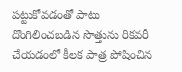పట్టుకోవడంతో పాటు దొంగిలించబడిన సొత్తును రికవరీ చేయడంలో కీలక పాత్ర పోషించిన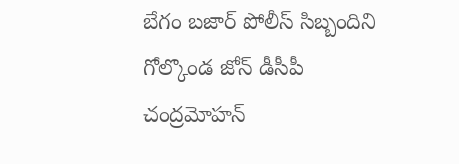బేగం బజార్ పోలీస్ సిబ్బందిని గోల్కొండ జోన్ డీసీపీ చంద్రమోహన్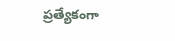ప్రత్యేకంగా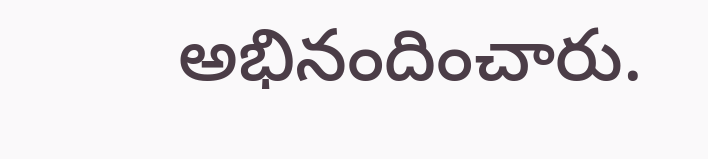అభినందించారు.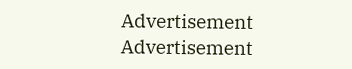Advertisement
Advertisement